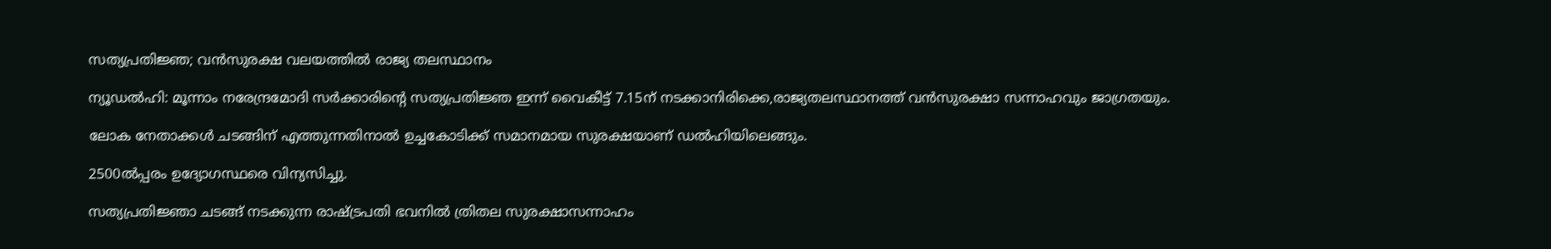സത്യപ്രതിജ്ഞ; വൻസുരക്ഷ വലയത്തിൽ രാജ്യ തലസ്ഥാനം

ന്യൂഡൽഹി: മൂന്നാം നരേന്ദ്രമോദി സർക്കാരിന്റെ സത്യപ്രതിജ്ഞ ഇന്ന് വൈകീട്ട് 7.15ന് നടക്കാനിരിക്കെ,രാജ്യതലസ്ഥാനത്ത് വൻസുരക്ഷാ സന്നാഹവും ജാഗ്രതയും.

ലോക നേതാക്കള്‍ ചടങ്ങിന് എത്തുന്നതിനാല്‍ ഉച്ചകോടിക്ക് സമാനമായ സുരക്ഷയാണ് ഡല്‍ഹിയിലെങ്ങും.

2500ല്‍പ്പരം ഉദ്യോഗസ്ഥരെ വിന്യസിച്ചു.

സത്യപ്രതിജ്ഞാ ചടങ്ങ് നടക്കുന്ന രാഷ്ട്രപതി ഭവനില്‍ ത്രിതല സുരക്ഷാസന്നാഹം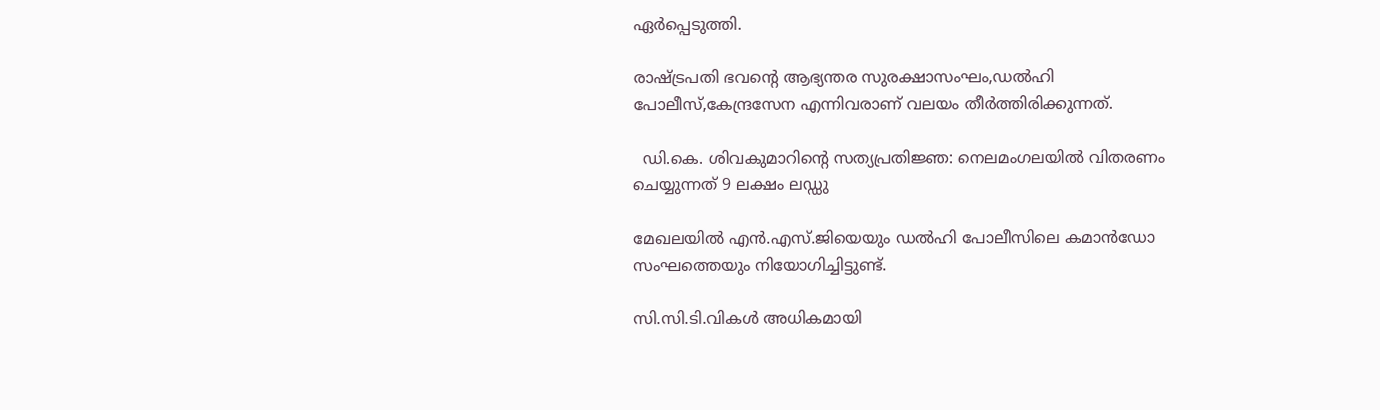ഏർപ്പെടുത്തി.

രാഷ്ട്രപതി ഭവന്റെ ആഭ്യന്തര സുരക്ഷാസംഘം,ഡല്‍ഹി പോലീസ്,കേന്ദ്രസേന എന്നിവരാണ് വലയം തീർത്തിരിക്കുന്നത്.

  ഡി.കെ. ശിവകുമാറിന്റെ സത്യപ്രതിജ്ഞ: നെലമംഗലയിൽ വിതരണം ചെയ്യുന്നത് 9 ലക്ഷം ലഡ്ഡു

മേഖലയില്‍ എൻ.എസ്.ജിയെയും ഡല്‍ഹി പോലീസിലെ കമാൻഡോ സംഘത്തെയും നിയോഗിച്ചിട്ടുണ്ട്.

സി.സി.ടി.വികള്‍ അധികമായി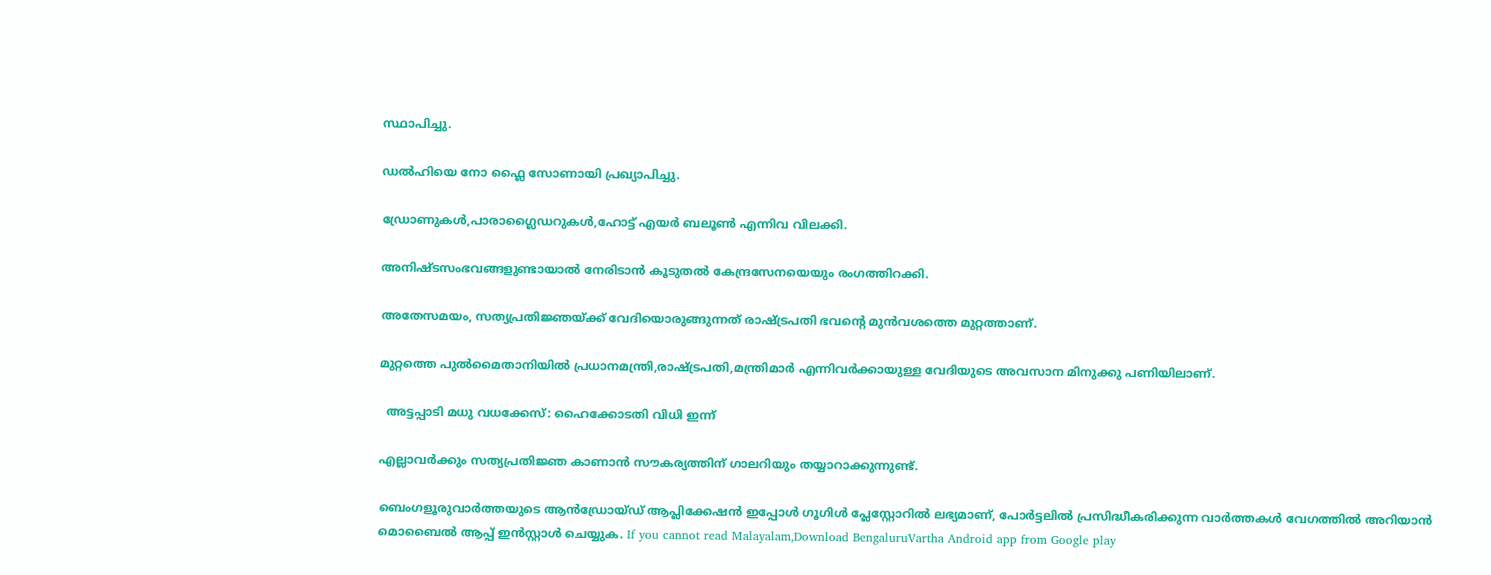സ്ഥാപിച്ചു.

ഡല്‍ഹിയെ നോ ഫ്ലൈ സോണായി പ്രഖ്യാപിച്ചു.

ഡ്രോണുകള്‍,പാരാഗ്ലൈഡറുകള്‍,ഹോട്ട് എയർ ബലൂണ്‍ എന്നിവ വിലക്കി.

അനിഷ്‌ടസംഭവങ്ങളുണ്ടായാല്‍ നേരിടാൻ കൂടുതല്‍ കേന്ദ്രസേനയെയും രംഗത്തിറക്കി.

അതേസമയം, സത്യപ്രതിജ്ഞയ്ക്ക് വേദിയൊരുങ്ങുന്നത് രാഷ്‌ട്രപതി ഭവന്റെ മുൻവശത്തെ മുറ്റത്താണ്.

മുറ്റത്തെ പുല്‍മൈതാനിയില്‍ പ്രധാനമന്ത്രി,രാഷ്‌ട്രപതി,മന്ത്രിമാർ എന്നിവർക്കായുള്ള വേദിയുടെ അവസാന മിനുക്കു പണിയിലാണ്.

  അട്ടപ്പാടി മധു വധക്കേസ്: ഹൈക്കോടതി വിധി ഇന്ന്

എല്ലാവർക്കും സത്യപ്രതിജ്ഞ കാണാൻ സൗകര്യത്തിന് ഗാലറിയും തയ്യാറാക്കുന്നുണ്ട്.

ബെംഗളൂരുവാർത്തയുടെ ആൻഡ്രോയ്ഡ് ആപ്ലിക്കേഷൻ ഇപ്പോൾ ഗൂഗിൾ പ്ലേസ്റ്റോറിൽ ലഭ്യമാണ്, പോർട്ടലിൽ പ്രസിദ്ധീകരിക്കുന്ന വാർത്തകൾ വേഗത്തിൽ അറിയാൻ മൊബൈൽ ആപ്പ് ഇൻസ്റ്റാൾ ചെയ്യുക. If you cannot read Malayalam,Download BengaluruVartha Android app from Google play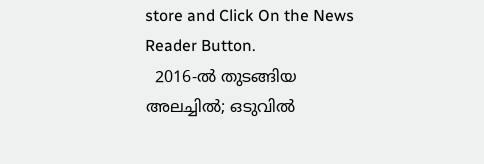store and Click On the News Reader Button.
  2016-ൽ തുടങ്ങിയ അലച്ചിൽ; ഒടുവിൽ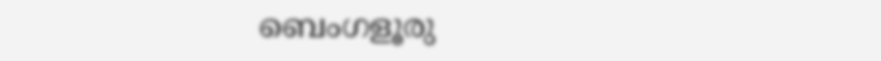ബെംഗളൂരു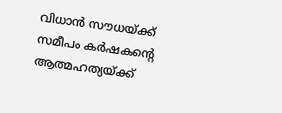വിധാൻ സൗധയ്ക്ക് സമീപം കർഷകന്റെ ആത്മഹത്യയ്ക്ക്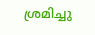ശ്രമിച്ചു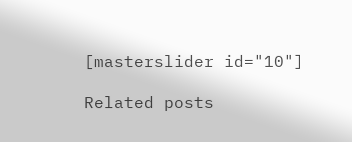[masterslider id="10"]

Related posts